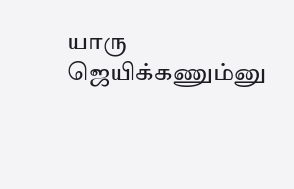யாரு ஜெயிக்கணும்னு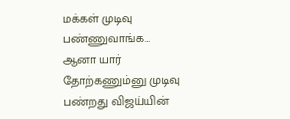மக்கள் முடிவு பண்ணுவாங்க… ஆனா யார் தோற்கணும்னு முடிவு பண்றது விஜய்யின்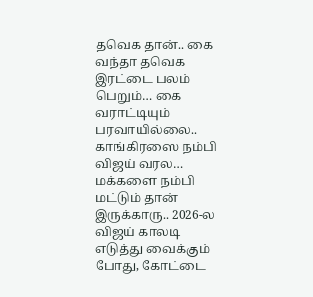தவெக தான்.. கை வந்தா தவெக இரட்டை பலம் பெறும்… கை வராட்டியும் பரவாயில்லை.. காங்கிரஸை நம்பி விஜய் வரல… மக்களை நம்பி மட்டும் தான் இருக்காரு.. 2026-ல விஜய் காலடி எடுத்து வைக்கும் போது, கோட்டை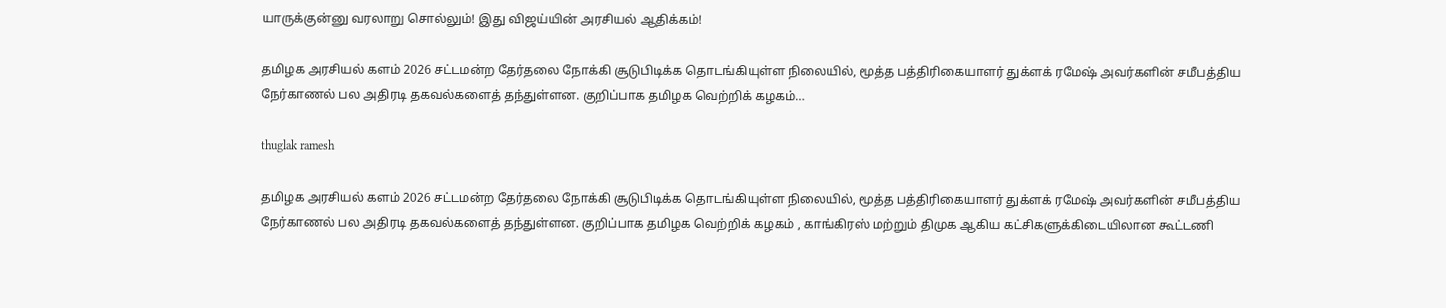யாருக்குன்னு வரலாறு சொல்லும்! இது விஜய்யின் அரசியல் ஆதிக்கம்!

தமிழக அரசியல் களம் 2026 சட்டமன்ற தேர்தலை நோக்கி சூடுபிடிக்க தொடங்கியுள்ள நிலையில், மூத்த பத்திரிகையாளர் துக்ளக் ரமேஷ் அவர்களின் சமீபத்திய நேர்காணல் பல அதிரடி தகவல்களைத் தந்துள்ளன. குறிப்பாக தமிழக வெற்றிக் கழகம்…

thuglak ramesh

தமிழக அரசியல் களம் 2026 சட்டமன்ற தேர்தலை நோக்கி சூடுபிடிக்க தொடங்கியுள்ள நிலையில், மூத்த பத்திரிகையாளர் துக்ளக் ரமேஷ் அவர்களின் சமீபத்திய நேர்காணல் பல அதிரடி தகவல்களைத் தந்துள்ளன. குறிப்பாக தமிழக வெற்றிக் கழகம் , காங்கிரஸ் மற்றும் திமுக ஆகிய கட்சிகளுக்கிடையிலான கூட்டணி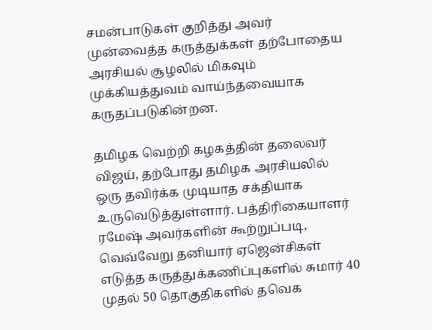சமன்பாடுகள் குறித்து அவர் முன்வைத்த கருத்துக்கள் தற்போதைய அரசியல் சூழலில் மிகவும் முக்கியத்துவம் வாய்ந்தவையாக கருதப்படுகின்றன.

தமிழக வெற்றி கழகத்தின் தலைவர் விஜய், தற்போது தமிழக அரசியலில் ஒரு தவிர்க்க முடியாத சக்தியாக உருவெடுத்துள்ளார். பத்திரிகையாளர் ரமேஷ் அவர்களின் கூற்றுப்படி, வெவ்வேறு தனியார் ஏஜென்சிகள் எடுத்த கருத்துக்கணிப்புகளில் சுமார் 40 முதல் 50 தொகுதிகளில் தவெக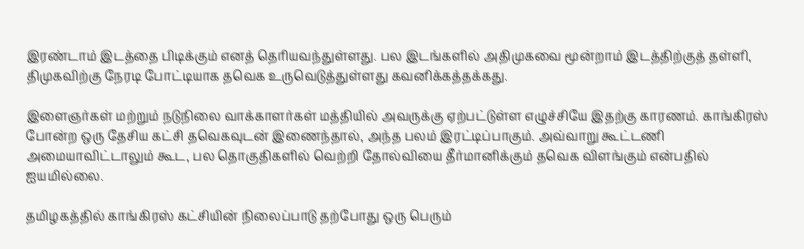இரண்டாம் இடத்தை பிடிக்கும் எனத் தெரியவந்துள்ளது. பல இடங்களில் அதிமுகவை மூன்றாம் இடத்திற்குத் தள்ளி, திமுகவிற்கு நேரடி போட்டியாக தவெக உருவெடுத்துள்ளது கவனிக்கத்தக்கது.

இளைஞர்கள் மற்றும் நடுநிலை வாக்காளர்கள் மத்தியில் அவருக்கு ஏற்பட்டுள்ள எழுச்சியே இதற்கு காரணம். காங்கிரஸ் போன்ற ஒரு தேசிய கட்சி தவெகவுடன் இணைந்தால், அந்த பலம் இரட்டிப்பாகும். அவ்வாறு கூட்டணி அமையாவிட்டாலும் கூட, பல தொகுதிகளில் வெற்றி தோல்வியை தீர்மானிக்கும் தவெக விளங்கும் என்பதில் ஐயமில்லை.

தமிழகத்தில் காங்கிரஸ் கட்சியின் நிலைப்பாடு தற்போது ஒரு பெரும்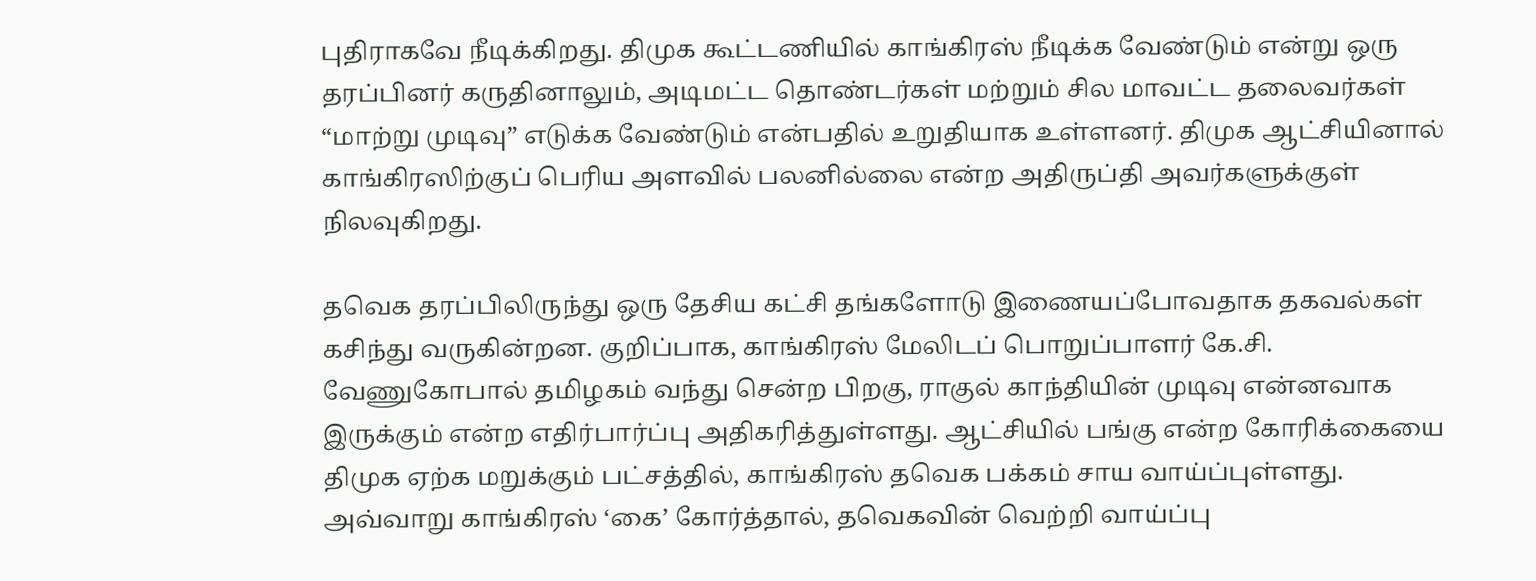புதிராகவே நீடிக்கிறது. திமுக கூட்டணியில் காங்கிரஸ் நீடிக்க வேண்டும் என்று ஒரு தரப்பினர் கருதினாலும், அடிமட்ட தொண்டர்கள் மற்றும் சில மாவட்ட தலைவர்கள் “மாற்று முடிவு” எடுக்க வேண்டும் என்பதில் உறுதியாக உள்ளனர். திமுக ஆட்சியினால் காங்கிரஸிற்குப் பெரிய அளவில் பலனில்லை என்ற அதிருப்தி அவர்களுக்குள் நிலவுகிறது.

தவெக தரப்பிலிருந்து ஒரு தேசிய கட்சி தங்களோடு இணையப்போவதாக தகவல்கள் கசிந்து வருகின்றன. குறிப்பாக, காங்கிரஸ் மேலிடப் பொறுப்பாளர் கே.சி. வேணுகோபால் தமிழகம் வந்து சென்ற பிறகு, ராகுல் காந்தியின் முடிவு என்னவாக இருக்கும் என்ற எதிர்பார்ப்பு அதிகரித்துள்ளது. ஆட்சியில் பங்கு என்ற கோரிக்கையை திமுக ஏற்க மறுக்கும் பட்சத்தில், காங்கிரஸ் தவெக பக்கம் சாய வாய்ப்புள்ளது. அவ்வாறு காங்கிரஸ் ‘கை’ கோர்த்தால், தவெகவின் வெற்றி வாய்ப்பு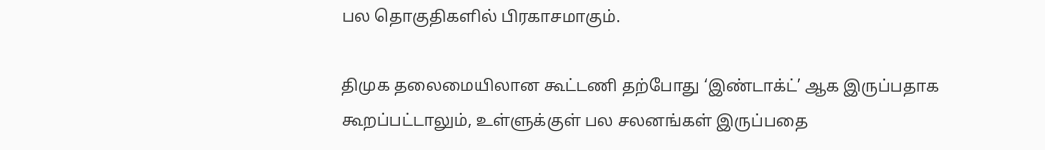பல தொகுதிகளில் பிரகாசமாகும்.

திமுக தலைமையிலான கூட்டணி தற்போது ‘இண்டாக்ட்’ ஆக இருப்பதாக கூறப்பட்டாலும், உள்ளுக்குள் பல சலனங்கள் இருப்பதை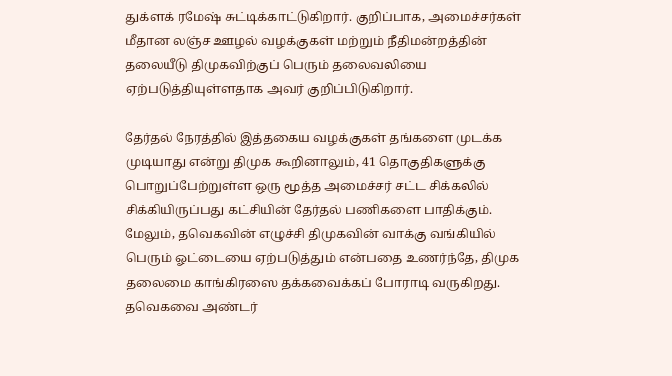துக்ளக் ரமேஷ் சுட்டிக்காட்டுகிறார். குறிப்பாக, அமைச்சர்கள் மீதான லஞ்ச ஊழல் வழக்குகள் மற்றும் நீதிமன்றத்தின் தலையீடு திமுகவிற்குப் பெரும் தலைவலியை ஏற்படுத்தியுள்ளதாக அவர் குறிப்பிடுகிறார்.

தேர்தல் நேரத்தில் இத்தகைய வழக்குகள் தங்களை முடக்க முடியாது என்று திமுக கூறினாலும், 41 தொகுதிகளுக்கு பொறுப்பேற்றுள்ள ஒரு மூத்த அமைச்சர் சட்ட சிக்கலில் சிக்கியிருப்பது கட்சியின் தேர்தல் பணிகளை பாதிக்கும். மேலும், தவெகவின் எழுச்சி திமுகவின் வாக்கு வங்கியில் பெரும் ஓட்டையை ஏற்படுத்தும் என்பதை உணர்ந்தே, திமுக தலைமை காங்கிரஸை தக்கவைக்கப் போராடி வருகிறது. தவெகவை அண்டர்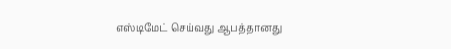எஸ்டிமேட் செய்வது ஆபத்தானது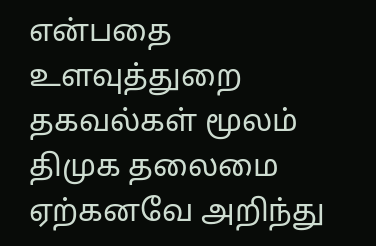என்பதை உளவுத்துறை தகவல்கள் மூலம் திமுக தலைமை ஏற்கனவே அறிந்து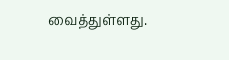வைத்துள்ளது.